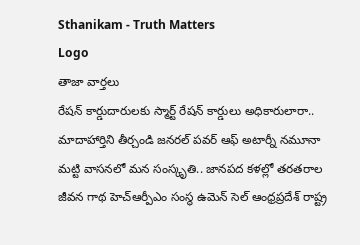Sthanikam - Truth Matters
Logo
తాజా వార్తలు
రేషన్ కార్డుదారులకు స్మార్ట్ రేషన్ కార్డులు అధికారులారా.. మాదాహార్తిని తీర్చండి జనరల్ పవర్ ఆఫ్ అటార్నీ నమూనా మట్టి వాసనలో మన సంస్కృతి.. జానపద కళల్లో తరతరాల జీవన గాథ హెచ్ఆర్పీఎం సంస్థ ఉమెన్ సెల్ ఆంధ్రప్రదేశ్ రాష్ట్ర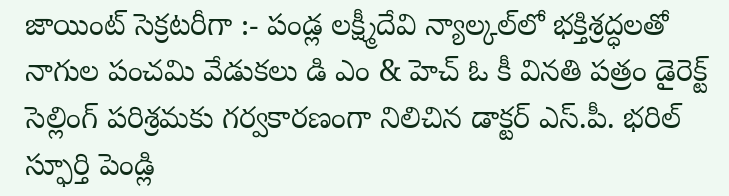జాయింట్ సెక్రటరీగా :- పండ్ల లక్ష్మీదేవి న్యాల్కల్‌లో భక్తిశ్రద్ధలతో నాగుల పంచమి వేడుకలు డి ఎం & హెచ్ ఓ కీ వినతి పత్రం డైరెక్ట్ సెల్లింగ్ పరిశ్రమకు గర్వకారణంగా నిలిచిన డాక్టర్ ఎస్.పీ. భరిల్ స్ఫూర్తి పెండ్లి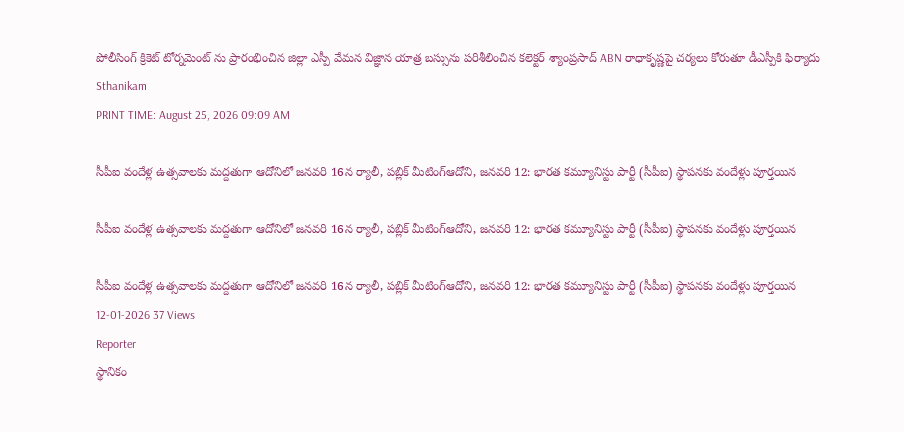పోలీసింగ్ క్రికెట్ టోర్నమెంట్ ను ప్రారంభించిన జిల్లా ఎస్పీ వేమన విజ్ఞాన యాత్ర బస్సును పరిశీలించిన కలెక్టర్ శ్యాంప్రసాద్ ABN రాధాకృష్ణపై చర్యలు కోరుతూ డీఎస్పీకి ఫిర్యాదు
Sthanikam
PRINT TIME: August 25, 2026 09:09 AM

సీపీఐ వందేళ్ల ఉత్సవాలకు మద్దతుగా ఆదోనిలో జనవరి 16న ర్యాలీ, పబ్లిక్ మీటింగ్ఆదోని, జనవరి 12: భారత కమ్యూనిస్టు పార్టీ (సీపీఐ) స్థాపనకు వందేళ్లు పూర్తయిన

సీపీఐ వందేళ్ల ఉత్సవాలకు మద్దతుగా ఆదోనిలో జనవరి 16న ర్యాలీ, పబ్లిక్ మీటింగ్ఆదోని, జనవరి 12: భారత కమ్యూనిస్టు పార్టీ (సీపీఐ) స్థాపనకు వందేళ్లు పూర్తయిన

సీపీఐ వందేళ్ల ఉత్సవాలకు మద్దతుగా ఆదోనిలో జనవరి 16న ర్యాలీ, పబ్లిక్ మీటింగ్ఆదోని, జనవరి 12: భారత కమ్యూనిస్టు పార్టీ (సీపీఐ) స్థాపనకు వందేళ్లు పూర్తయిన
12-01-2026 37 Views
Reporter
స్థానికం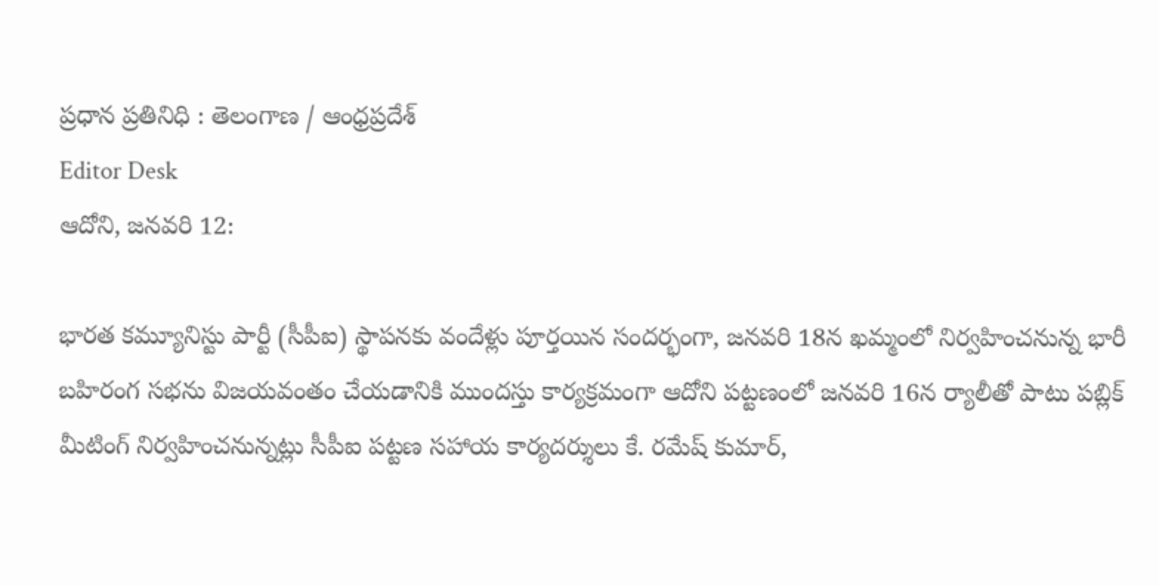ప్రధాన ప్రతినిధి : తెలంగాణ / ఆంధ్రప్రదేశ్
Editor Desk
ఆదోని, జనవరి 12:

భారత కమ్యూనిస్టు పార్టీ (సీపీఐ) స్థాపనకు వందేళ్లు పూర్తయిన సందర్భంగా, జనవరి 18న ఖమ్మంలో నిర్వహించనున్న భారీ బహిరంగ సభను విజయవంతం చేయడానికి ముందస్తు కార్యక్రమంగా ఆదోని పట్టణంలో జనవరి 16న ర్యాలీతో పాటు పబ్లిక్ మీటింగ్ నిర్వహించనున్నట్లు సీపీఐ పట్టణ సహాయ కార్యదర్శులు కే. రమేష్ కుమార్,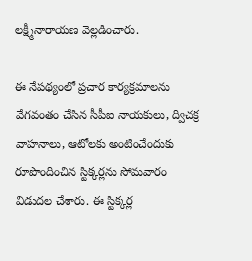లక్ష్మీనారాయణ వెల్లడించారు.

ఈ నేపథ్యంలో ప్రచార కార్యక్రమాలను వేగవంతం చేసిన సీపీఐ నాయకులు, ద్విచక్ర వాహనాలు, ఆటోలకు అంటించేందుకు రూపొందించిన స్టిక్కర్లను సోమవారం విడుదల చేశారు. ఈ స్టిక్కర్ల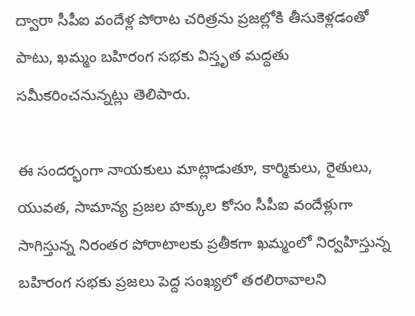ద్వారా సీపీఐ వందేళ్ల పోరాట చరిత్రను ప్రజల్లోకి తీసుకెళ్లడంతో పాటు, ఖమ్మం బహిరంగ సభకు విస్తృత మద్దతు సమీకరించనున్నట్లు తెలిపారు.

ఈ సందర్భంగా నాయకులు మాట్లాడుతూ, కార్మికులు, రైతులు, యువత, సామాన్య ప్రజల హక్కుల కోసం సీపీఐ వందేళ్లుగా సాగిస్తున్న నిరంతర పోరాటాలకు ప్రతీకగా ఖమ్మంలో నిర్వహిస్తున్న బహిరంగ సభకు ప్రజలు పెద్ద సంఖ్యలో తరలిరావాలని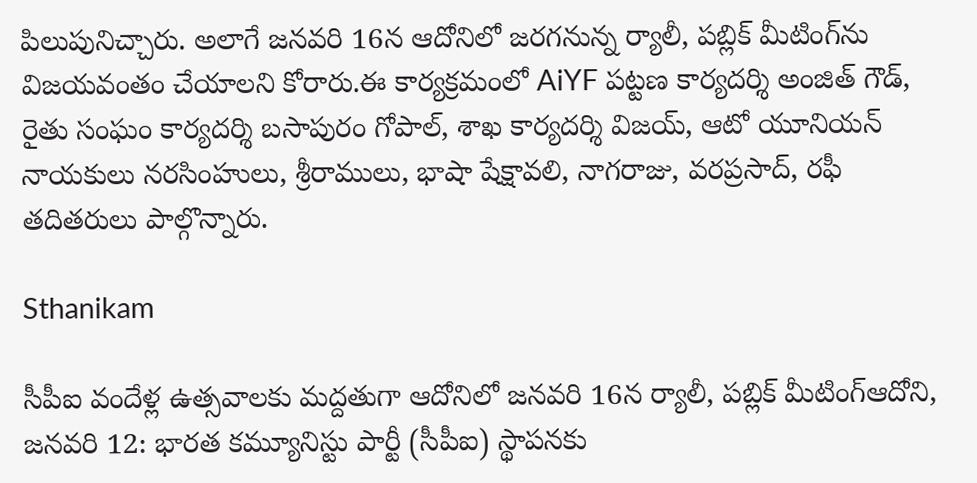పిలుపునిచ్చారు. అలాగే జనవరి 16న ఆదోనిలో జరగనున్న ర్యాలీ, పబ్లిక్ మీటింగ్‌ను విజయవంతం చేయాలని కోరారు.ఈ కార్యక్రమంలో AiYF పట్టణ కార్యదర్శి అంజిత్ గౌడ్, రైతు సంఘం కార్యదర్శి బసాపురం గోపాల్, శాఖ కార్యదర్శి విజయ్, ఆటో యూనియన్ నాయకులు నరసింహులు, శ్రీరాములు, భాషా షేక్షావలి, నాగరాజు, వరప్రసాద్, రఫీ తదితరులు పాల్గొన్నారు.

Sthanikam

సీపీఐ వందేళ్ల ఉత్సవాలకు మద్దతుగా ఆదోనిలో జనవరి 16న ర్యాలీ, పబ్లిక్ మీటింగ్ఆదోని, జనవరి 12: భారత కమ్యూనిస్టు పార్టీ (సీపీఐ) స్థాపనకు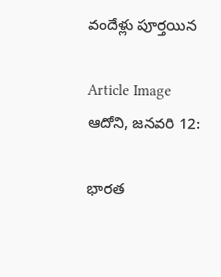వందేళ్లు పూర్తయిన

Article Image
ఆదోని, జనవరి 12:

భారత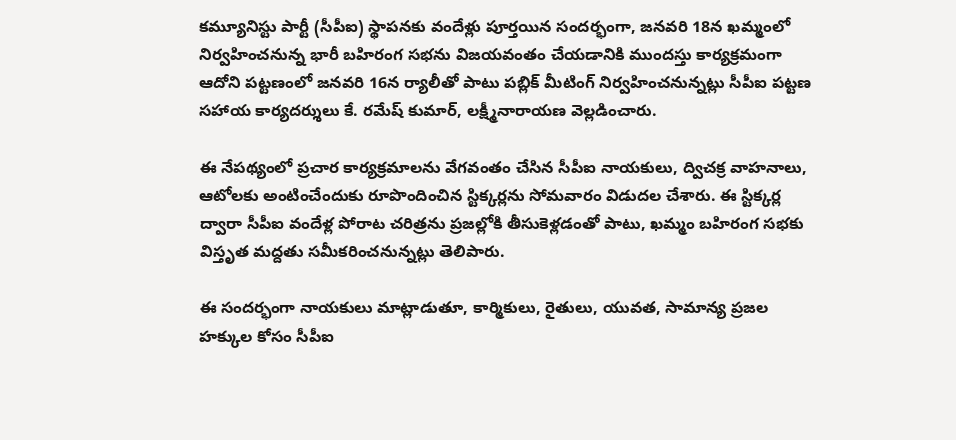కమ్యూనిస్టు పార్టీ (సీపీఐ) స్థాపనకు వందేళ్లు పూర్తయిన సందర్భంగా, జనవరి 18న ఖమ్మంలో నిర్వహించనున్న భారీ బహిరంగ సభను విజయవంతం చేయడానికి ముందస్తు కార్యక్రమంగా ఆదోని పట్టణంలో జనవరి 16న ర్యాలీతో పాటు పబ్లిక్ మీటింగ్ నిర్వహించనున్నట్లు సీపీఐ పట్టణ సహాయ కార్యదర్శులు కే. రమేష్ కుమార్, లక్ష్మీనారాయణ వెల్లడించారు.

ఈ నేపథ్యంలో ప్రచార కార్యక్రమాలను వేగవంతం చేసిన సీపీఐ నాయకులు, ద్విచక్ర వాహనాలు, ఆటోలకు అంటించేందుకు రూపొందించిన స్టిక్కర్లను సోమవారం విడుదల చేశారు. ఈ స్టిక్కర్ల ద్వారా సీపీఐ వందేళ్ల పోరాట చరిత్రను ప్రజల్లోకి తీసుకెళ్లడంతో పాటు, ఖమ్మం బహిరంగ సభకు విస్తృత మద్దతు సమీకరించనున్నట్లు తెలిపారు.

ఈ సందర్భంగా నాయకులు మాట్లాడుతూ, కార్మికులు, రైతులు, యువత, సామాన్య ప్రజల హక్కుల కోసం సీపీఐ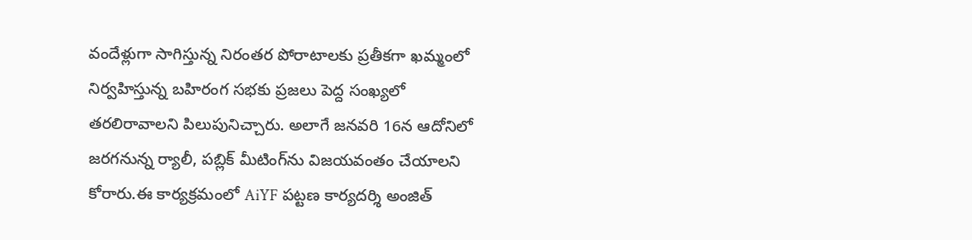వందేళ్లుగా సాగిస్తున్న నిరంతర పోరాటాలకు ప్రతీకగా ఖమ్మంలో నిర్వహిస్తున్న బహిరంగ సభకు ప్రజలు పెద్ద సంఖ్యలో తరలిరావాలని పిలుపునిచ్చారు. అలాగే జనవరి 16న ఆదోనిలో జరగనున్న ర్యాలీ, పబ్లిక్ మీటింగ్‌ను విజయవంతం చేయాలని కోరారు.ఈ కార్యక్రమంలో AiYF పట్టణ కార్యదర్శి అంజిత్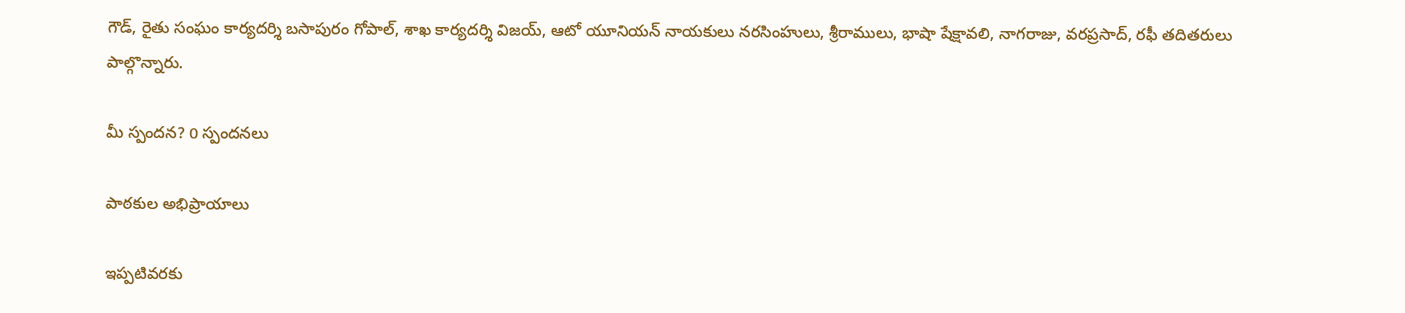గౌడ్, రైతు సంఘం కార్యదర్శి బసాపురం గోపాల్, శాఖ కార్యదర్శి విజయ్, ఆటో యూనియన్ నాయకులు నరసింహులు, శ్రీరాములు, భాషా షేక్షావలి, నాగరాజు, వరప్రసాద్, రఫీ తదితరులు పాల్గొన్నారు.

మీ స్పందన? 0 స్పందనలు

పాఠకుల అభిప్రాయాలు

ఇప్పటివరకు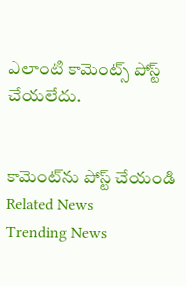ఎలాంటి కామెంట్స్ పోస్ట్ చేయలేదు.


కామెంట్‌ను పోస్ట్ చేయండి
Related News
Trending News